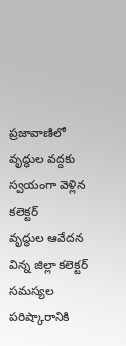ప్రజావాణిలో వృద్ధుల వద్దకు స్వయంగా వెళ్లిన కలెక్టర్
వృద్ధుల ఆవేదన విన్న జిల్లా కలెక్టర్
సమస్యల పరిష్కారానికి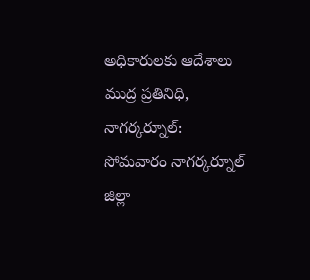అధికారులకు ఆదేశాలు
ముద్ర ప్రతినిధి, నాగర్కర్నూల్:
సోమవారం నాగర్కర్నూల్ జిల్లా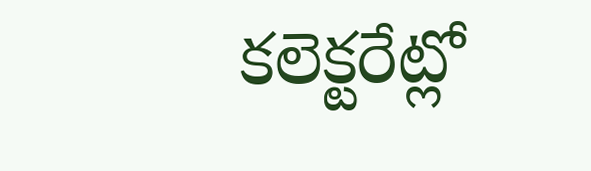కలెక్టరేట్లో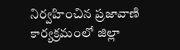నిర్వహించిన ప్రజావాణి కార్యక్రమంలో జిల్లా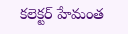కలెక్టర్ హేమంత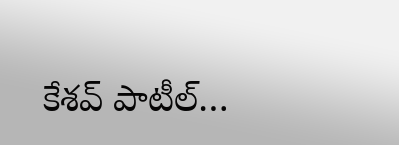కేశవ్ పాటీల్…